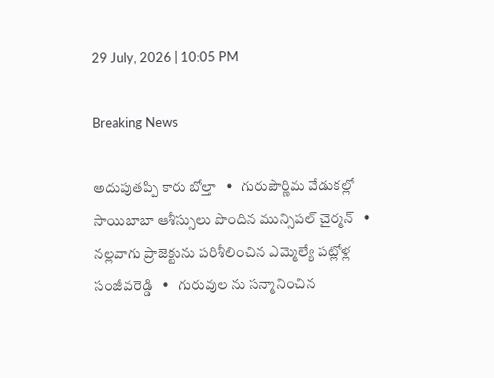29 July, 2026 | 10:05 PM

Breaking News

అదుపుతప్పి కారు బోల్తా   •   గురుపౌర్ణిమ వేడుకల్లో సాయిబాబా ఆశీస్సులు పొందిన మున్సిపల్ చైర్మన్   •   నల్లవాగు ప్రాజెక్టును పరిశీలించిన ఎమ్మెల్యే పట్లోళ్ల సంజీవరెడ్డి   •   గురువుల ను సన్మానించిన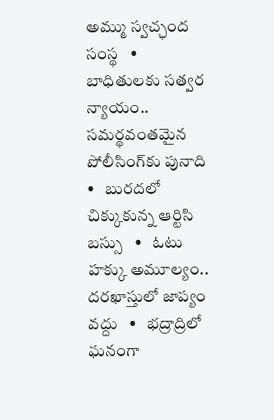అమ్ము స్వచ్ఛంద సంస్థ   •   బాధితులకు సత్వర న్యాయం.. సమర్థవంతమైన పోలీసింగ్‌కు పునాది   •   బురదలో చిక్కుకున్న ఆర్టిసి బస్సు   •   ఓటు హక్కు అమూల్యం.. దరఖాస్తులో జాప్యం వద్దు   •   భద్రాద్రిలో ఘనంగా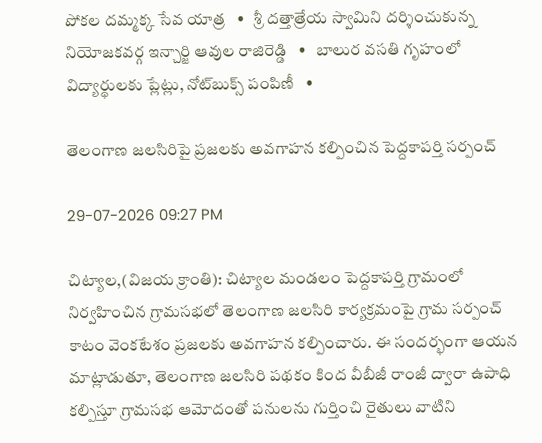పోకల దమ్మక్క సేవ యాత్ర   •   శ్రీ దత్తాత్రేయ స్వామిని దర్శించుకున్న నియోజకవర్గ ఇన్చార్జి ఆవుల రాజిరెడ్డి   •   బాలుర వసతి గృహంలో విద్యార్థులకు ప్లేట్లు, నోట్‌బుక్స్ పంపిణీ   •

తెలంగాణ జలసిరిపై ప్రజలకు అవగాహన కల్పించిన పెద్దకాపర్తి సర్పంచ్

29-07-2026 09:27 PM

చిట్యాల,(విజయ క్రాంతి): చిట్యాల మండలం పెద్దకాపర్తి గ్రామంలో నిర్వహించిన గ్రామసభలో తెలంగాణ జలసిరి కార్యక్రమంపై గ్రామ సర్పంచ్ కాటం వెంకటేశం ప్రజలకు అవగాహన కల్పించారు. ఈ సందర్భంగా ఆయన మాట్లాడుతూ, తెలంగాణ జలసిరి పథకం కింద వీబీజీ రాంజీ ద్వారా ఉపాధి కల్పిస్తూ గ్రామసభ ఆమోదంతో పనులను గుర్తించి రైతులు వాటిని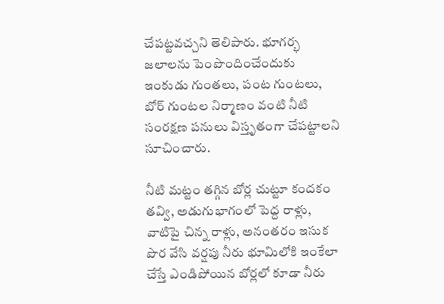చేపట్టవచ్చని తెలిపారు. భూగర్భ జలాలను పెంపొందించేందుకు ఇంకుడు గుంతలు, పంట గుంటలు, బోర్ గుంటల నిర్మాణం వంటి నీటి సంరక్షణ పనులు విస్తృతంగా చేపట్టాలని సూచించారు.

నీటి మట్టం తగ్గిన బోర్ల చుట్టూ కందకం తవ్వి, అడుగుభాగంలో పెద్ద రాళ్లు, వాటిపై చిన్న రాళ్లు, అనంతరం ఇసుక పొర వేసి వర్షపు నీరు భూమిలోకి ఇంకేలా చేస్తే ఎండిపోయిన బోర్లలో కూడా నీరు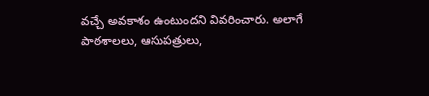వచ్చే అవకాశం ఉంటుందని వివరించారు. అలాగే పాఠశాలలు, ఆసుపత్రులు,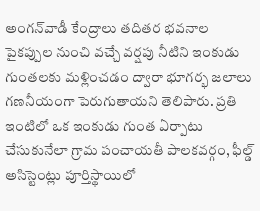అంగన్‌వాడీ కేంద్రాలు తదితర భవనాల పైకప్పుల నుంచి వచ్చే వర్షపు నీటిని ఇంకుడు గుంతలకు మళ్లించడం ద్వారా భూగర్భ జలాలు గణనీయంగా పెరుగుతాయని తెలిపారు. ప్రతి ఇంటిలో ఒక ఇంకుడు గుంత ఏర్పాటు చేసుకునేలా గ్రామ పంచాయతీ పాలకవర్గం, ఫీల్డ్ అసిస్టెంట్లు పూర్తిస్థాయిలో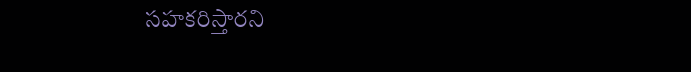సహకరిస్తారని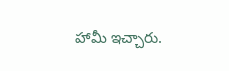హామీ ఇచ్చారు.